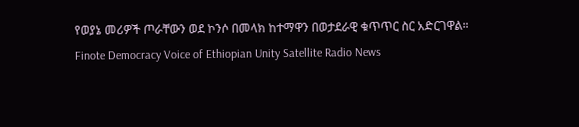የወያኔ መሪዎች ጦራቸውን ወደ ኮንሶ በመላክ ከተማዋን በወታደራዊ ቁጥጥር ስር አድርገዋል።
Finote Democracy Voice of Ethiopian Unity Satellite Radio News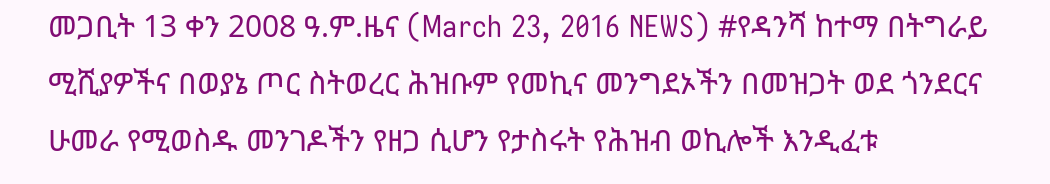መጋቢት 13 ቀን 2008 ዓ.ም.ዜና (March 23, 2016 NEWS) #የዳንሻ ከተማ በትግራይ ሚሺያዎችና በወያኔ ጦር ስትወረር ሕዝቡም የመኪና መንግደኦችን በመዝጋት ወደ ጎንደርና ሁመራ የሚወስዱ መንገዶችን የዘጋ ሲሆን የታስሩት የሕዝብ ወኪሎች እንዲፈቱ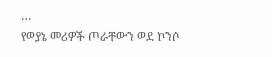…
የወያኔ መሪዎች ጦራቸውን ወደ ኮንሶ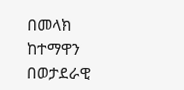በመላክ ከተማዋን በወታደራዊ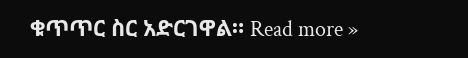ቁጥጥር ስር አድርገዋል። Read more »